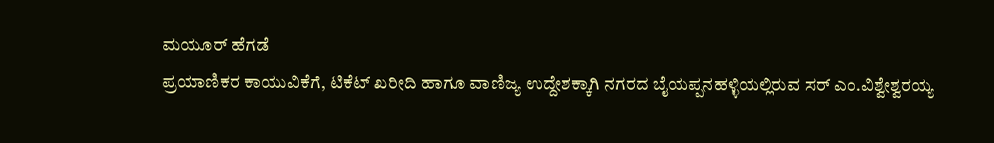ಮಯೂರ್ ಹೆಗಡೆ
ಪ್ರಯಾಣಿಕರ ಕಾಯುವಿಕೆಗೆ, ಟಿಕೆಟ್ ಖರೀದಿ ಹಾಗೂ ವಾಣಿಜ್ಯ ಉದ್ದೇಶಕ್ಕಾಗಿ ನಗರದ ಬೈಯಪ್ಪನಹಳ್ಳಿಯಲ್ಲಿರುವ ಸರ್ ಎಂ.ವಿಶ್ವೇಶ್ವರಯ್ಯ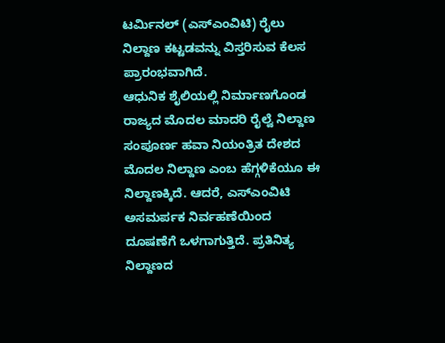ಟರ್ಮಿನಲ್ (ಎಸ್ಎಂವಿಟಿ) ರೈಲು ನಿಲ್ದಾಣ ಕಟ್ಟಡವನ್ನು ವಿಸ್ತರಿಸುವ ಕೆಲಸ ಪ್ರಾರಂಭವಾಗಿದೆ.
ಆಧುನಿಕ ಶೈಲಿಯಲ್ಲಿ ನಿರ್ಮಾಣಗೊಂಡ ರಾಜ್ಯದ ಮೊದಲ ಮಾದರಿ ರೈಲ್ವೆ ನಿಲ್ದಾಣ ಸಂಪೂರ್ಣ ಹವಾ ನಿಯಂತ್ರಿತ ದೇಶದ ಮೊದಲ ನಿಲ್ದಾಣ ಎಂಬ ಹೆಗ್ಗಳಿಕೆಯೂ ಈ ನಿಲ್ದಾಣಕ್ಕಿದೆ. ಆದರೆ, ಎಸ್ಎಂವಿಟಿ ಅಸಮರ್ಪಕ ನಿರ್ವಹಣೆಯಿಂದ ದೂಷಣೆಗೆ ಒಳಗಾಗುತ್ತಿದೆ. ಪ್ರತಿನಿತ್ಯ ನಿಲ್ದಾಣದ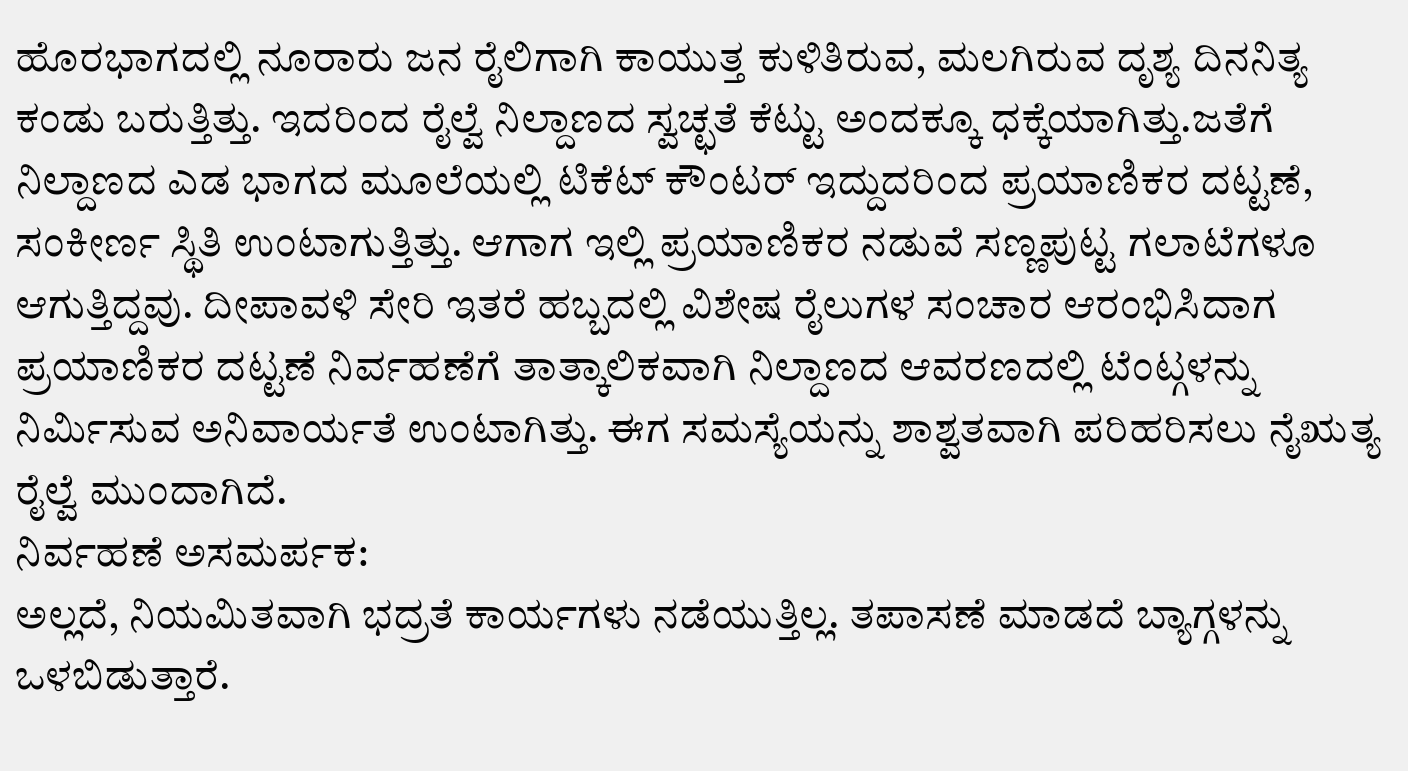ಹೊರಭಾಗದಲ್ಲಿ ನೂರಾರು ಜನ ರೈಲಿಗಾಗಿ ಕಾಯುತ್ತ ಕುಳಿತಿರುವ, ಮಲಗಿರುವ ದೃಶ್ಯ ದಿನನಿತ್ಯ ಕಂಡು ಬರುತ್ತಿತ್ತು. ಇದರಿಂದ ರೈಲ್ವೆ ನಿಲ್ದಾಣದ ಸ್ವಚ್ಛತೆ ಕೆಟ್ಟು ಅಂದಕ್ಕೂ ಧಕ್ಕೆಯಾಗಿತ್ತು.ಜತೆಗೆ ನಿಲ್ದಾಣದ ಎಡ ಭಾಗದ ಮೂಲೆಯಲ್ಲಿ ಟಿಕೆಟ್ ಕೌಂಟರ್ ಇದ್ದುದರಿಂದ ಪ್ರಯಾಣಿಕರ ದಟ್ಟಣೆ, ಸಂಕೀರ್ಣ ಸ್ಥಿತಿ ಉಂಟಾಗುತ್ತಿತ್ತು. ಆಗಾಗ ಇಲ್ಲಿ ಪ್ರಯಾಣಿಕರ ನಡುವೆ ಸಣ್ಣಪುಟ್ಟ ಗಲಾಟೆಗಳೂ ಆಗುತ್ತಿದ್ದವು. ದೀಪಾವಳಿ ಸೇರಿ ಇತರೆ ಹಬ್ಬದಲ್ಲಿ ವಿಶೇಷ ರೈಲುಗಳ ಸಂಚಾರ ಆರಂಭಿಸಿದಾಗ ಪ್ರಯಾಣಿಕರ ದಟ್ಟಣೆ ನಿರ್ವಹಣೆಗೆ ತಾತ್ಕಾಲಿಕವಾಗಿ ನಿಲ್ದಾಣದ ಆವರಣದಲ್ಲಿ ಟೆಂಟ್ಗಳನ್ನು ನಿರ್ಮಿಸುವ ಅನಿವಾರ್ಯತೆ ಉಂಟಾಗಿತ್ತು. ಈಗ ಸಮಸ್ಯೆಯನ್ನು ಶಾಶ್ವತವಾಗಿ ಪರಿಹರಿಸಲು ನೈಋತ್ಯ ರೈಲ್ವೆ ಮುಂದಾಗಿದೆ.
ನಿರ್ವಹಣೆ ಅಸಮರ್ಪಕ:
ಅಲ್ಲದೆ, ನಿಯಮಿತವಾಗಿ ಭದ್ರತೆ ಕಾರ್ಯಗಳು ನಡೆಯುತ್ತಿಲ್ಲ. ತಪಾಸಣೆ ಮಾಡದೆ ಬ್ಯಾಗ್ಗಳನ್ನು ಒಳಬಿಡುತ್ತಾರೆ.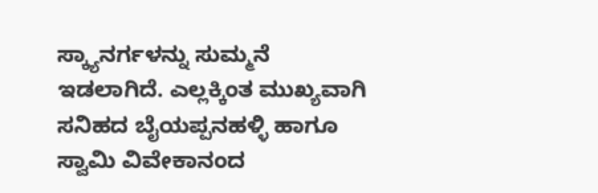ಸ್ಕ್ಯಾನರ್ಗಳನ್ನು ಸುಮ್ಮನೆ ಇಡಲಾಗಿದೆ. ಎಲ್ಲಕ್ಕಿಂತ ಮುಖ್ಯವಾಗಿ ಸನಿಹದ ಬೈಯಪ್ಪನಹಳ್ಳಿ ಹಾಗೂ ಸ್ವಾಮಿ ವಿವೇಕಾನಂದ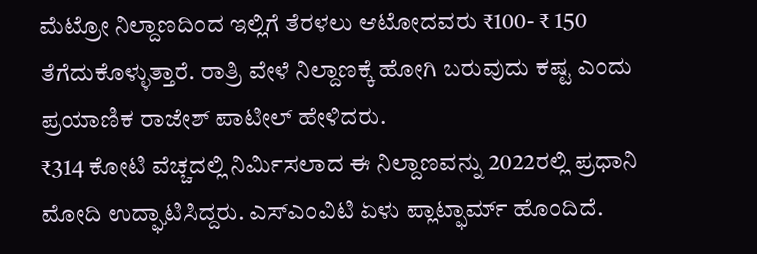ಮೆಟ್ರೋ ನಿಲ್ದಾಣದಿಂದ ಇಲ್ಲಿಗೆ ತೆರಳಲು ಆಟೋದವರು ₹100- ₹ 150 ತೆಗೆದುಕೊಳ್ಳುತ್ತಾರೆ. ರಾತ್ರಿ ವೇಳೆ ನಿಲ್ದಾಣಕ್ಕೆ ಹೋಗಿ ಬರುವುದು ಕಷ್ಟ ಎಂದು ಪ್ರಯಾಣಿಕ ರಾಜೇಶ್ ಪಾಟೀಲ್ ಹೇಳಿದರು.
₹314 ಕೋಟಿ ವೆಚ್ಚದಲ್ಲಿ ನಿರ್ಮಿಸಲಾದ ಈ ನಿಲ್ದಾಣವನ್ನು 2022ರಲ್ಲಿ ಪ್ರಧಾನಿ ಮೋದಿ ಉದ್ಘಾಟಿಸಿದ್ದರು. ಎಸ್ಎಂವಿಟಿ ಏಳು ಪ್ಲಾಟ್ಫಾರ್ಮ್ ಹೊಂದಿದೆ.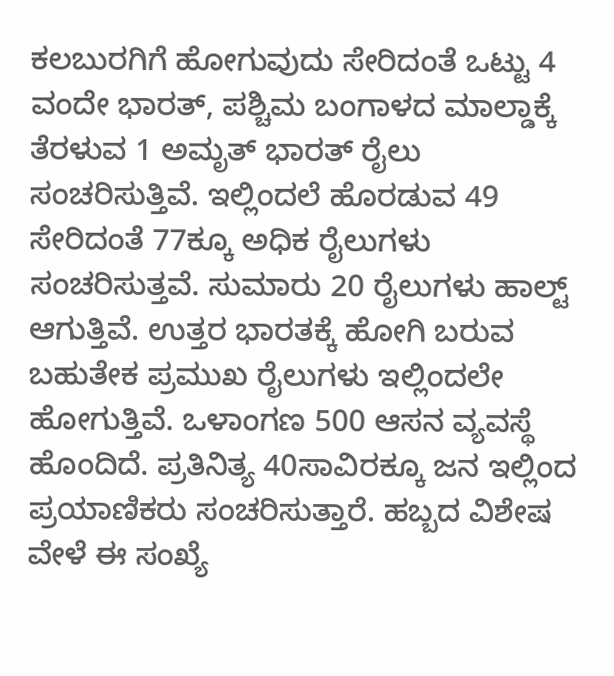ಕಲಬುರಗಿಗೆ ಹೋಗುವುದು ಸೇರಿದಂತೆ ಒಟ್ಟು 4 ವಂದೇ ಭಾರತ್, ಪಶ್ಚಿಮ ಬಂಗಾಳದ ಮಾಲ್ಡಾಕ್ಕೆ ತೆರಳುವ 1 ಅಮೃತ್ ಭಾರತ್ ರೈಲು ಸಂಚರಿಸುತ್ತಿವೆ. ಇಲ್ಲಿಂದಲೆ ಹೊರಡುವ 49 ಸೇರಿದಂತೆ 77ಕ್ಕೂ ಅಧಿಕ ರೈಲುಗಳು ಸಂಚರಿಸುತ್ತವೆ. ಸುಮಾರು 20 ರೈಲುಗಳು ಹಾಲ್ಟ್ ಆಗುತ್ತಿವೆ. ಉತ್ತರ ಭಾರತಕ್ಕೆ ಹೋಗಿ ಬರುವ ಬಹುತೇಕ ಪ್ರಮುಖ ರೈಲುಗಳು ಇಲ್ಲಿಂದಲೇ ಹೋಗುತ್ತಿವೆ. ಒಳಾಂಗಣ 500 ಆಸನ ವ್ಯವಸ್ಥೆ ಹೊಂದಿದೆ. ಪ್ರತಿನಿತ್ಯ 40ಸಾವಿರಕ್ಕೂ ಜನ ಇಲ್ಲಿಂದ ಪ್ರಯಾಣಿಕರು ಸಂಚರಿಸುತ್ತಾರೆ. ಹಬ್ಬದ ವಿಶೇಷ ವೇಳೆ ಈ ಸಂಖ್ಯೆ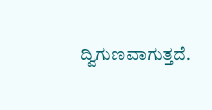ದ್ವಿಗುಣವಾಗುತ್ತದೆ.